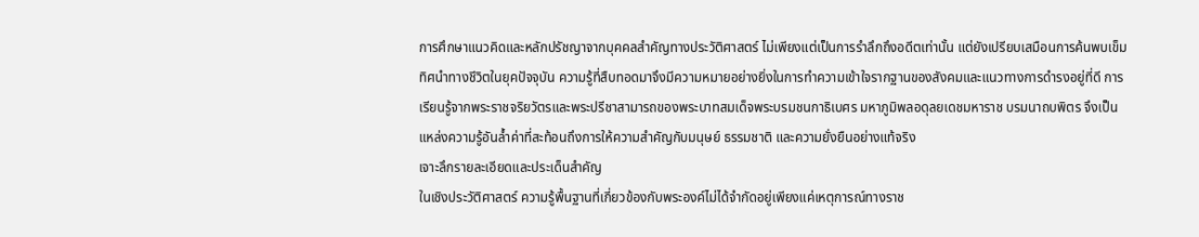การศึกษาแนวคิดและหลักปรัชญาจากบุคคลสำคัญทางประวัติศาสตร์ ไม่เพียงแต่เป็นการรำลึกถึงอดีตเท่านั้น แต่ยังเปรียบเสมือนการค้นพบเข็มทิศนำทางชีวิตในยุคปัจจุบัน ความรู้ที่สืบทอดมาจึงมีความหมายอย่างยิ่งในการทำความเข้าใจรากฐานของสังคมและแนวทางการดำรงอยู่ที่ดี การเรียนรู้จากพระราชจริยวัตรและพระปรีชาสามารถของพระบาทสมเด็จพระบรมชนกาธิเบศร มหาภูมิพลอดุลยเดชมหาราช บรมนาถบพิตร จึงเป็นแหล่งความรู้อันล้ำค่าที่สะท้อนถึงการให้ความสำคัญกับมนุษย์ ธรรมชาติ และความยั่งยืนอย่างแท้จริง
เจาะลึกรายละเอียดและประเด็นสำคัญ
ในเชิงประวัติศาสตร์ ความรู้พื้นฐานที่เกี่ยวข้องกับพระองค์ไม่ได้จำกัดอยู่เพียงแค่เหตุการณ์ทางราช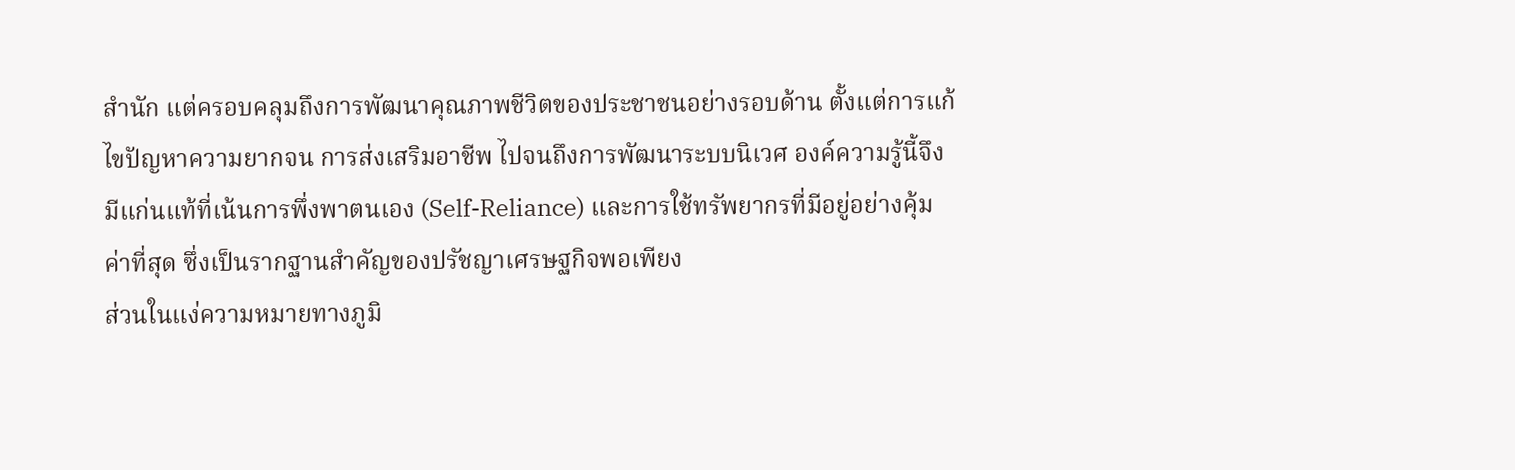สำนัก แต่ครอบคลุมถึงการพัฒนาคุณภาพชีวิตของประชาชนอย่างรอบด้าน ตั้งแต่การแก้ไขปัญหาความยากจน การส่งเสริมอาชีพ ไปจนถึงการพัฒนาระบบนิเวศ องค์ความรู้นี้จึงมีแก่นแท้ที่เน้นการพึ่งพาตนเอง (Self-Reliance) และการใช้ทรัพยากรที่มีอยู่อย่างคุ้มค่าที่สุด ซึ่งเป็นรากฐานสำคัญของปรัชญาเศรษฐกิจพอเพียง
ส่วนในแง่ความหมายทางภูมิ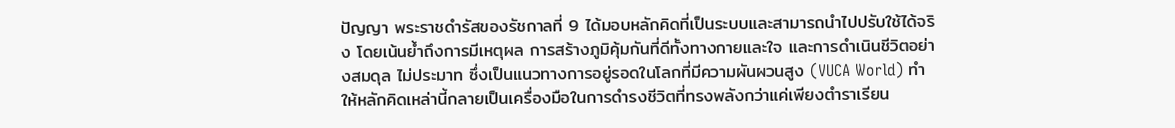ปัญญา พระราชดำรัสของรัชกาลที่ 9 ได้มอบหลักคิดที่เป็นระบบและสามารถนำไปปรับใช้ได้จริง โดยเน้นย้ำถึงการมีเหตุผล การสร้างภูมิคุ้มกันที่ดีทั้งทางกายและใจ และการดำเนินชีวิตอย่างสมดุล ไม่ประมาท ซึ่งเป็นแนวทางการอยู่รอดในโลกที่มีความผันผวนสูง (VUCA World) ทำให้หลักคิดเหล่านี้กลายเป็นเครื่องมือในการดำรงชีวิตที่ทรงพลังกว่าแค่เพียงตำราเรียน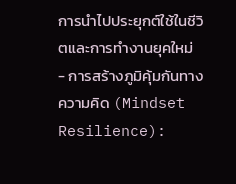การนำไปประยุกต์ใช้ในชีวิตและการทำงานยุคใหม่
- การสร้างภูมิคุ้มกันทางความคิด (Mindset Resilience):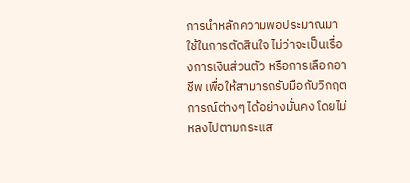การนำหลักความพอประมาณมาใช้ในการตัดสินใจ ไม่ว่าจะเป็นเรื่องการเงินส่วนตัว หรือการเลือกอาชีพ เพื่อให้สามารถรับมือกับวิกฤตการณ์ต่างๆ ได้อย่างมั่นคง โดยไม่หลงไปตามกระแส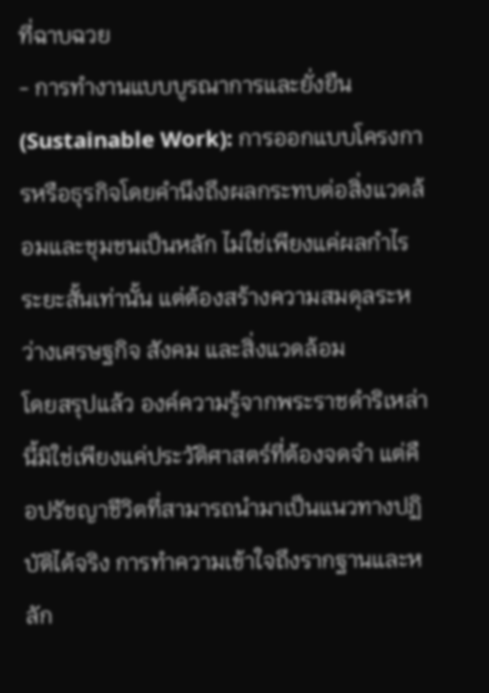ที่ฉาบฉวย
- การทำงานแบบบูรณาการและยั่งยืน (Sustainable Work): การออกแบบโครงการหรือธุรกิจโดยคำนึงถึงผลกระทบต่อสิ่งแวดล้อมและชุมชนเป็นหลัก ไม่ใช่เพียงแค่ผลกำไรระยะสั้นเท่านั้น แต่ต้องสร้างความสมดุลระหว่างเศรษฐกิจ สังคม และสิ่งแวดล้อม
โดยสรุปแล้ว องค์ความรู้จากพระราชดำริเหล่านี้มิใช่เพียงแค่ประวัติศาสตร์ที่ต้องจดจำ แต่คือปรัชญาชีวิตที่สามารถนำมาเป็นแนวทางปฏิบัติได้จริง การทำความเข้าใจถึงรากฐานและหลัก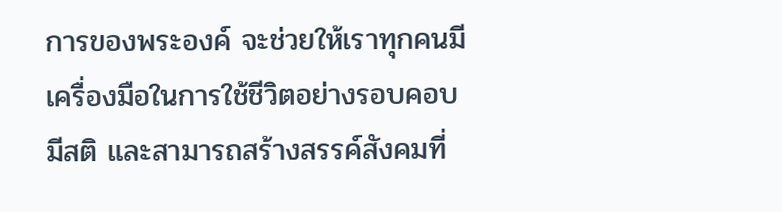การของพระองค์ จะช่วยให้เราทุกคนมีเครื่องมือในการใช้ชีวิตอย่างรอบคอบ มีสติ และสามารถสร้างสรรค์สังคมที่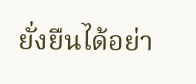ยั่งยืนได้อย่า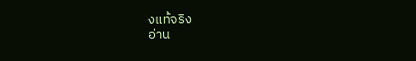งแท้จริง
อ่าน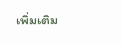เพิ่มเติม